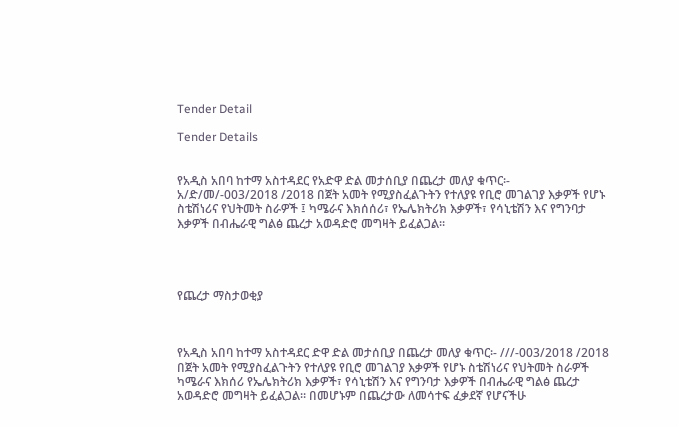Tender Detail

Tender Details


የአዲስ አበባ ከተማ አስተዳደር የአድዋ ድል መታሰቢያ በጨረታ መለያ ቁጥር፡- አ/ድ/መ/-003/2018 /2018 በጀት አመት የሚያስፈልጉትን የተለያዩ የቢሮ መገልገያ እቃዎች የሆኑ ስቴሽነሪና የህትመት ስራዎች ፤ ካሜራና እክሰሰሪ፣ የኤሌክትሪክ እቃዎች፣ የሳኒቴሽን እና የግንባታ እቃዎች በብሔራዊ ግልፅ ጨረታ አወዳድሮ መግዛት ይፈልጋል።




የጨረታ ማስታወቂያ



የአዲስ አበባ ከተማ አስተዳደር ድዋ ድል መታሰቢያ በጨረታ መለያ ቁጥር፡- ///-003/2018 /2018 በጀት አመት የሚያስፈልጉትን የተለያዩ የቢሮ መገልገያ እቃዎች የሆኑ ስቴሽነሪና የህትመት ስራዎች ካሜራና እክሰሪ የኤሌክትሪክ እቃዎች፣ የሳኒቴሽን እና የግንባታ እቃዎች በብሔራዊ ግልፅ ጨረታ አወዳድሮ መግዛት ይፈልጋል። በመሆኑም በጨረታው ለመሳተፍ ፈቃደኛ የሆናችሁ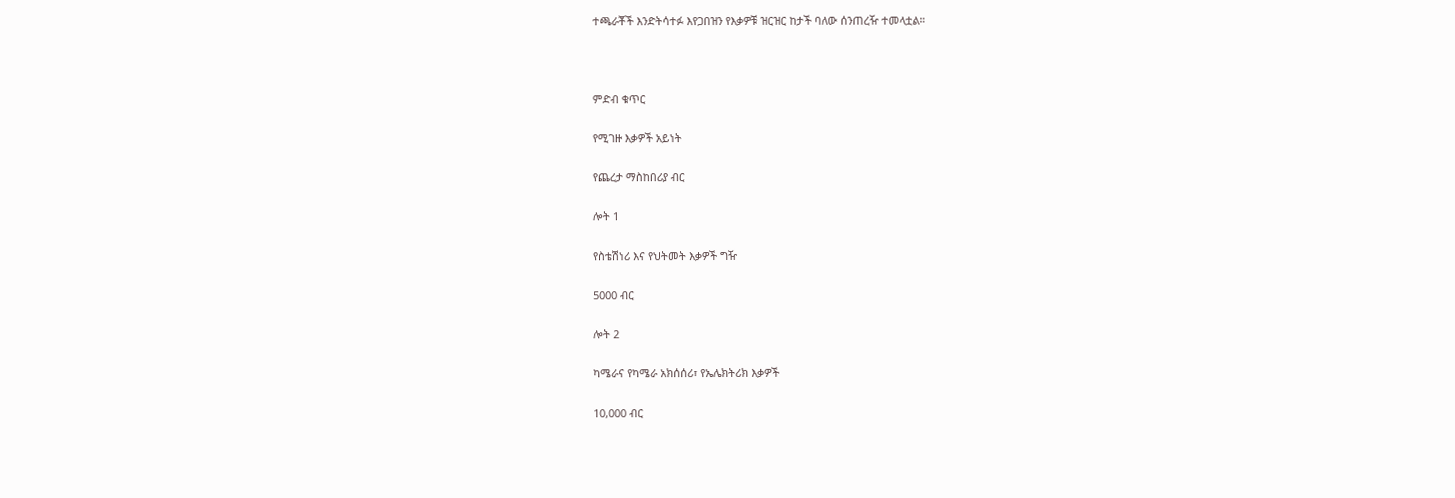ተጫራቾች እንድትሳተፉ እየጋበዝን የእቃዎቹ ዝርዝር ከታች ባለው ሰንጠረዥ ተመላቷል።



ምድብ ቁጥር

የሚገዙ እቃዎች አይነት

የጨረታ ማስከበሪያ ብር

ሎት 1

የስቴሽነሪ እና የህትመት እቃዎች ግዥ

5000 ብር

ሎት 2

ካሜራና የካሜራ አክሰሰሪ፣ የኤሌክትሪክ እቃዎች

10,000 ብር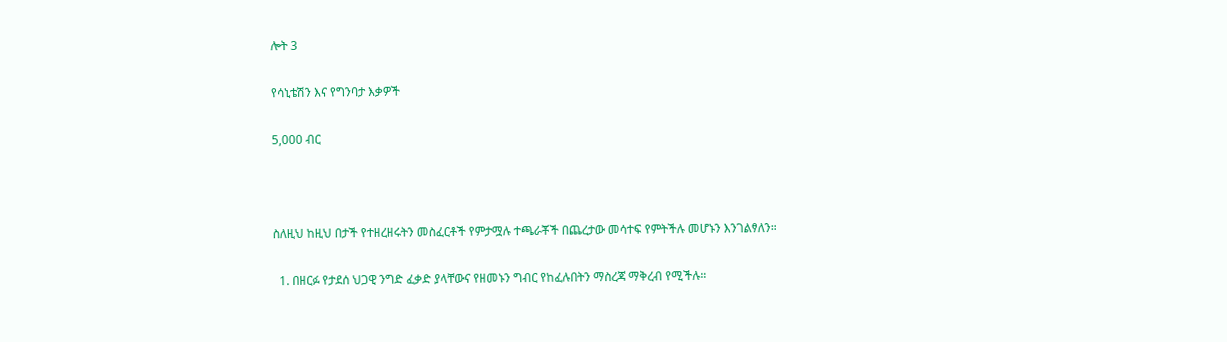ሎት 3

የሳኒቴሽን እና የግንባታ እቃዎች

5,000 ብር



ስለዚህ ከዚህ በታች የተዘረዘሩትን መስፈርቶች የምታሟሉ ተጫራቾች በጨረታው መሳተፍ የምትችሉ መሆኑን እንገልፃለን።

  1. በዘርፉ የታደሰ ህጋዊ ንግድ ፈቃድ ያላቸውና የዘመኑን ግብር የከፈሉበትን ማስረጃ ማቅረብ የሚችሉ።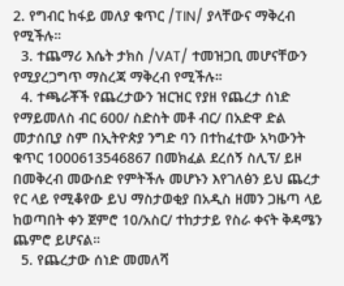2. የግብር ከፋይ መለያ ቁጥር /TIN/ ያላቸውና ማቅረብ የሚችሉ።
  3. ተጨማሪ እሴት ታክስ /VAT/ ተመዝጋቢ መሆናቸውን የሚያረጋግጥ ማስረጃ ማቅረብ የሚችሉ።
  4. ተጫራቾች የጨረታውን ዝርዝር የያዘ የጨረታ ሰነድ የማይመለስ ብር 600/ ስድስት መቶ ብር/ በአድዋ ድል መታሰቢያ ስም በኢትዮጵያ ንግድ ባን በተከፈተው አካውንት ቁጥር 1000613546867 በመክፈል ደረሰኝ ስሊፕ/ ይዞ በመቅረብ መውሰድ የምትችሉ መሆኑን እየገለፅን ይህ ጨረታ የር ላይ የሚቆየው ይህ ማስታወቂያ በአዲስ ዘመን ጋዜጣ ላይ ከወጣበት ቀን ጀምሮ 10/አስር/ ተከታታይ የስራ ቀናት ቅዳሜን ጨምሮ ይሆናል።
  5. የጨረታው ሰነድ መመለሻ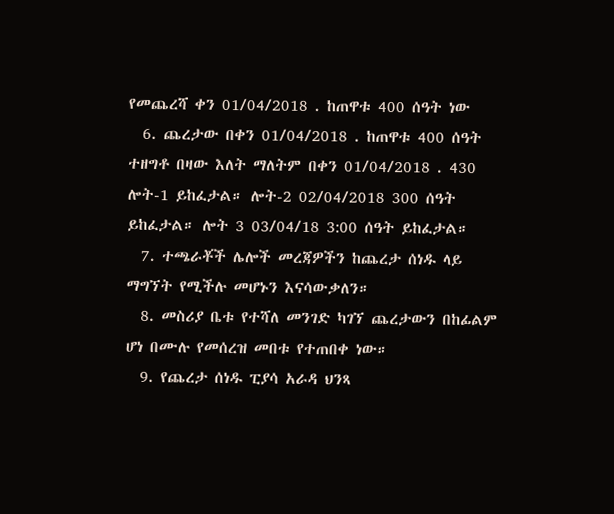የመጨረሻ ቀን 01/04/2018 . ከጠዋቱ 400 ሰዓት ነው
  6. ጨረታው በቀን 01/04/2018 . ከጠዋቱ 400 ሰዓት ተዘግቶ በዛው እለት ማለትም በቀን 01/04/2018 . 430 ሎት-1 ይከፈታል። ሎት-2 02/04/2018 300 ሰዓት ይከፈታል። ሎት 3 03/04/18 3:00 ሰዓት ይከፈታል።
  7. ተጫራቾች ሌሎች መረጃዎችን ከጨረታ ሰነዱ ላይ ማግኘት የሚችሉ መሆኑን እናሳውቃለን።
  8. መስሪያ ቤቱ የተሻለ መንገድ ካገኘ ጨረታውን በከፊልም ሆነ በሙሉ የመሰረዝ መበቱ የተጠበቀ ነው።
  9. የጨረታ ሰነዱ ፒያሳ አራዳ ህንጻ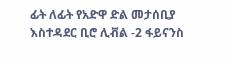ፊት ለፊት የአድዋ ድል መታሰቢያ እስተዳደር ቢሮ ሊቭል -2 ፋይናንስ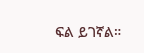ፍል ይገኛል።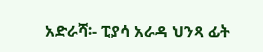አድራሻ፡- ፒያሳ አራዳ ህንጻ ፊት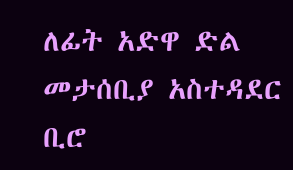ለፊት አድዋ ድል መታሰቢያ አስተዳደር ቢሮ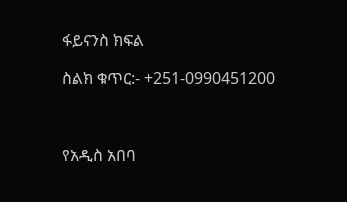ፋይናንስ ክፍል

ስልክ ቁጥር:- +251-0990451200



የአዲስ አበባ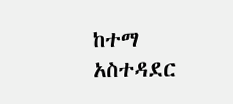ከተማ አስተዳደር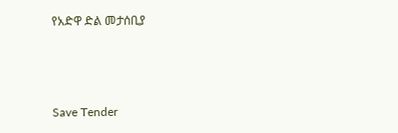የአድዋ ድል መታሰቢያ



Save Tender